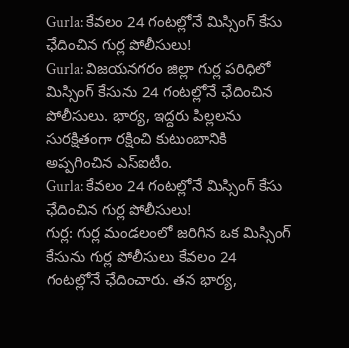Gurla: కేవలం 24 గంటల్లోనే మిస్సింగ్ కేసు ఛేదించిన గుర్ల పోలీసులు!
Gurla: విజయనగరం జిల్లా గుర్ల పరిధిలో మిస్సింగ్ కేసును 24 గంటల్లోనే ఛేదించిన పోలీసులు. భార్య, ఇద్దరు పిల్లలను సురక్షితంగా రక్షించి కుటుంబానికి అప్పగించిన ఎస్ఐటీం.
Gurla: కేవలం 24 గంటల్లోనే మిస్సింగ్ కేసు ఛేదించిన గుర్ల పోలీసులు!
గుర్ల: గుర్ల మండలంలో జరిగిన ఒక మిస్సింగ్ కేసును గుర్ల పోలీసులు కేవలం 24 గంటల్లోనే ఛేదించారు. తన భార్య,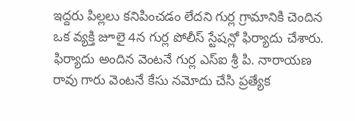ఇద్దరు పిల్లలు కనిపించడం లేదని గుర్ల గ్రామానికి చెందిన ఒక వ్యక్తి జూలై 4న గుర్ల పోలీస్ స్టేషన్లో ఫిర్యాదు చేశారు.
ఫిర్యాదు అందిన వెంటనే గుర్ల ఎస్ఐ శ్రీ పి. నారాయణ రావు గారు వెంటనే కేసు నమోదు చేసి ప్రత్యేక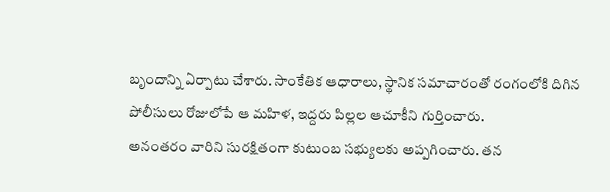బృందాన్ని ఏర్పాటు చేశారు. సాంకేతిక ఆధారాలు, స్థానిక సమాచారంతో రంగంలోకి దిగిన పోలీసులు రోజులోపే ఆ మహిళ, ఇద్దరు పిల్లల ఆచూకీని గుర్తించారు.
అనంతరం వారిని సురక్షితంగా కుటుంబ సభ్యులకు అప్పగించారు. తన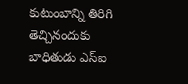కుటుంబాన్ని తిరిగి తెచ్చినందుకు బాధితుడు ఎస్ఐ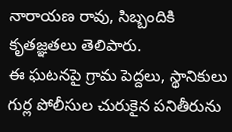నారాయణ రావు, సిబ్బందికి కృతజ్ఞతలు తెలిపారు.
ఈ ఘటనపై గ్రామ పెద్దలు, స్థానికులు గుర్ల పోలీసుల చురుకైన పనితీరును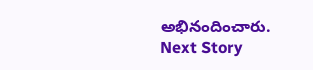అభినందించారు.
Next Story